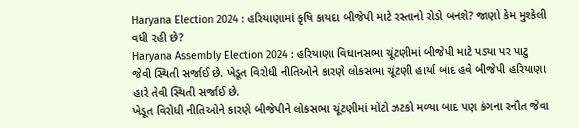Haryana Election 2024 : હરિયાણામાં કૃષિ કાયદા બીજેપી માટે રસ્તાનો રોડો બનશે? જાણો કેમ મુશ્કેલી વધી રહી છે?
Haryana Assembly Election 2024 : હરિયાણા વિધાનસભા ચૂંટણીમાં બીજેપી માટે પડ્યા પર પાટુ જેવી સ્થિતી સર્જાઈ છે. ખેડૂત વિરોધી નીતિઓને કારણે લોકસભા ચૂંટણી હાર્યા બાદ હવે બીજેપી હરિયાણા હારે તેવી સ્થિતી સર્જાઈ છે.
ખેડૂત વિરોધી નીતિઓને કારણે બીજેપીને લોકસભા ચૂંટણીમાં મોટો ઝટકો મળ્યા બાદ પણ કંગના રનૌત જેવા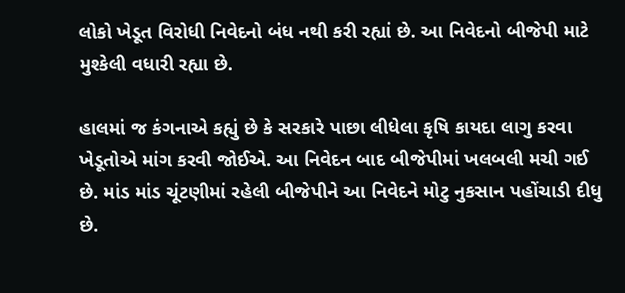લોકો ખેડૂત વિરોધી નિવેદનો બંધ નથી કરી રહ્યાં છે. આ નિવેદનો બીજેપી માટે મુશ્કેલી વધારી રહ્યા છે.

હાલમાં જ કંગનાએ કહ્યું છે કે સરકારે પાછા લીધેલા કૃષિ કાયદા લાગુ કરવા ખેડૂતોએ માંગ કરવી જોઈએ. આ નિવેદન બાદ બીજેપીમાં ખલબલી મચી ગઈ છે. માંડ માંડ ચૂંટણીમાં રહેલી બીજેપીને આ નિવેદને મોટુ નુકસાન પહોંચાડી દીધુ છે.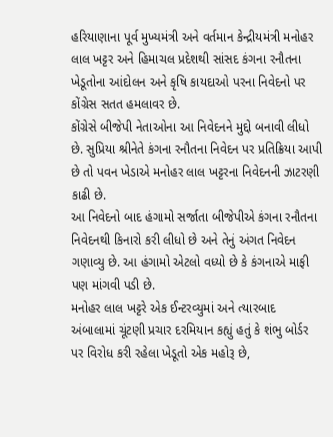હરિયાણાના પૂર્વ મુખ્યમંત્રી અને વર્તમાન કેન્દ્રીયમંત્રી મનોહર લાલ ખટ્ટર અને હિમાચલ પ્રદેશથી સાંસદ કંગના રનૌતના ખેડૂતોના આંદોલન અને કૃષિ કાયદાઓ પરના નિવેદનો પર કોંગ્રેસ સતત હમલાવર છે.
કોંગ્રેસે બીજેપી નેતાઓના આ નિવેદનને મુદ્દો બનાવી લીધો છે. સુપ્રિયા શ્રીનેતે કંગના રનૌતના નિવેદન પર પ્રતિક્રિયા આપી છે તો પવન ખેડાએ મનોહર લાલ ખટ્ટરના નિવેદનની ઝાટરણી કાઢી છે.
આ નિવેદનો બાદ હંગામો સર્જાતા બીજેપીએ કંગના રનૌતના નિવેદનથી કિનારો કરી લીધો છે અને તેનું અંગત નિવેદન ગણાવ્યુ છે. આ હંગામો એટલો વધ્યો છે કે કંગનાએ માફી પણ માંગવી પડી છે.
મનોહર લાલ ખટ્ટરે એક ઈન્ટરવ્યુમાં અને ત્યારબાદ અંબાલામાં ચૂંટણી પ્રચાર દરમિયાન કહ્યું હતું કે શંભુ બોર્ડર પર વિરોધ કરી રહેલા ખેડૂતો એક મહોરૂ છે,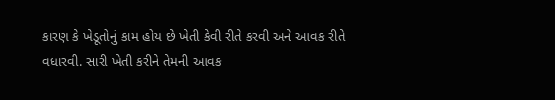કારણ કે ખેડૂતોનું કામ હોય છે ખેતી કેવી રીતે કરવી અને આવક રીતે વધારવી. સારી ખેતી કરીને તેમની આવક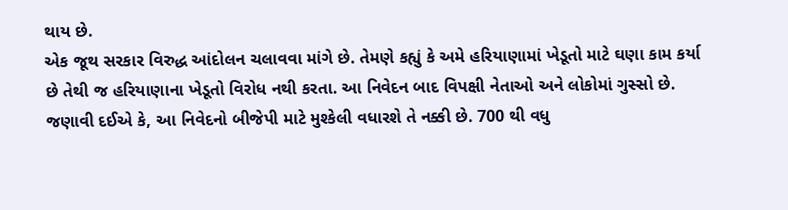થાય છે.
એક જૂથ સરકાર વિરુદ્ધ આંદોલન ચલાવવા માંગે છે. તેમણે કહ્યું કે અમે હરિયાણામાં ખેડૂતો માટે ઘણા કામ કર્યા છે તેથી જ હરિયાણાના ખેડૂતો વિરોધ નથી કરતા. આ નિવેદન બાદ વિપક્ષી નેતાઓ અને લોકોમાં ગુસ્સો છે.
જણાવી દઈએ કે, આ નિવેદનો બીજેપી માટે મુશ્કેલી વધારશે તે નક્કી છે. 700 થી વધુ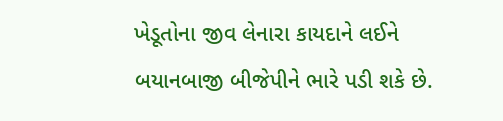ખેડૂતોના જીવ લેનારા કાયદાને લઈને બયાનબાજી બીજેપીને ભારે પડી શકે છે.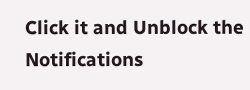Click it and Unblock the Notifications